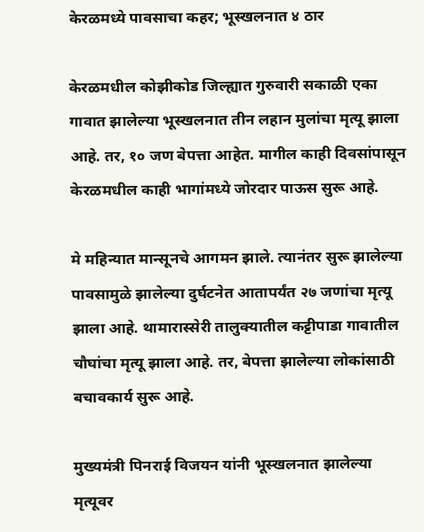केरळमध्ये पावसाचा कहर; भूस्खलनात ४ ठार

केरळमधील कोझीकोड जिल्ह्यात गुरुवारी सकाळी एका गावात झालेल्या भूस्खलनात तीन लहान मुलांचा मृत्यू झाला आहे. तर, १० जण बेपत्ता आहेत. मागील काही दिवसांपासून केरळमधील काही भागांमध्ये जोरदार पाऊस सुरू आहे.

मे महिन्यात मान्सूनचे आगमन झाले. त्यानंतर सुरू झालेल्या पावसामुळे झालेल्या दुर्घटनेत आतापर्यंत २७ जणांचा मृत्यू झाला आहे. थामारास्सेरी तालुक्यातील कट्टीपाडा गावातील चौघांचा मृत्यू झाला आहे. तर, बेपत्ता झालेल्या लोकांसाठी बचावकार्य सुरू आहे.

मुख्यमंत्री पिनराई विजयन यांनी भूस्खलनात झालेल्या मृत्यूवर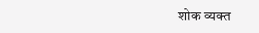शोक व्यक्त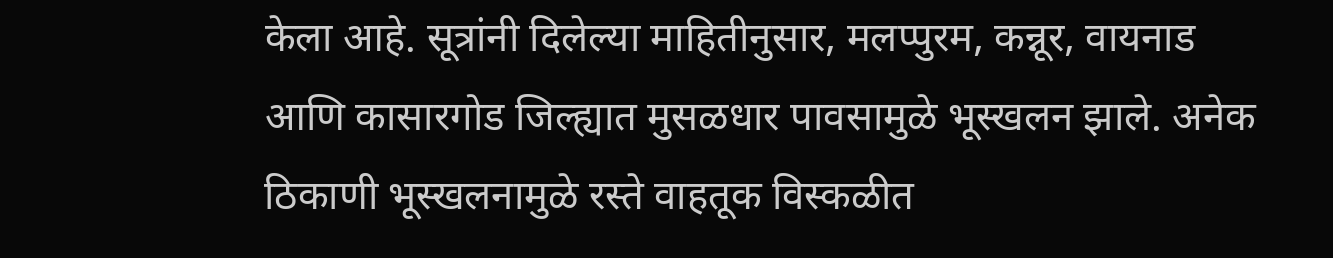केला आहे. सूत्रांनी दिलेल्या माहितीनुसार, मलप्पुरम, कन्नूर, वायनाड आणि कासारगोड जिल्ह्यात मुसळधार पावसामुळे भूस्खलन झाले. अनेक ठिकाणी भूस्खलनामुळे रस्ते वाहतूक विस्कळीत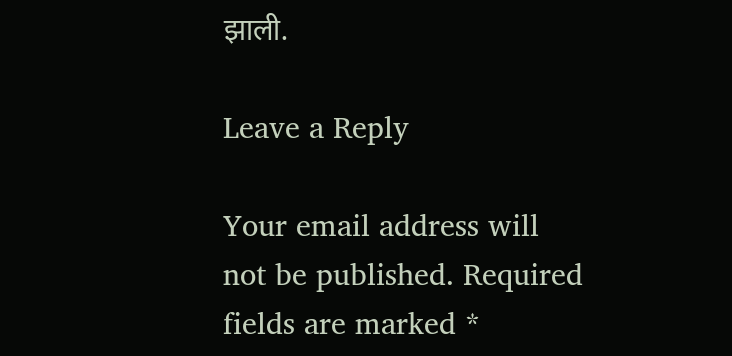झाली.

Leave a Reply

Your email address will not be published. Required fields are marked *